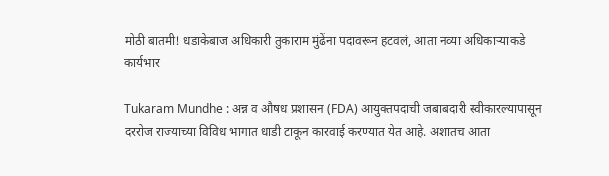मोठी बातमी! धडाकेबाज अधिकारी तुकाराम मुंढेंना पदावरून हटवलं, आता नव्या अधिकाऱ्याकडे कार्यभार

Tukaram Mundhe : अन्न व औषध प्रशासन (FDA) आयुक्तपदाची जबाबदारी स्वीकारल्यापासून दररोज राज्याच्या विविध भागात धाडी टाकून कारवाई करण्यात येत आहे. अशातच आता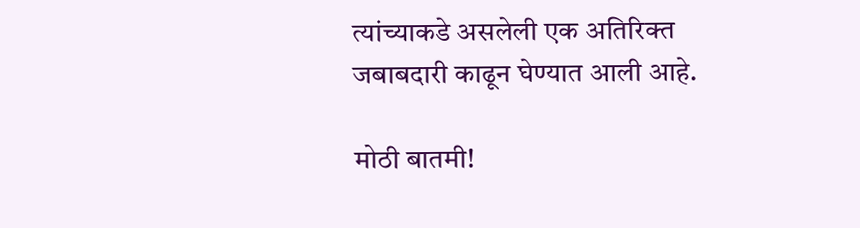त्यांच्याकडे असलेली एक अतिरिक्त जबाबदारी काढून घेण्यात आली आहे.

मोठी बातमी!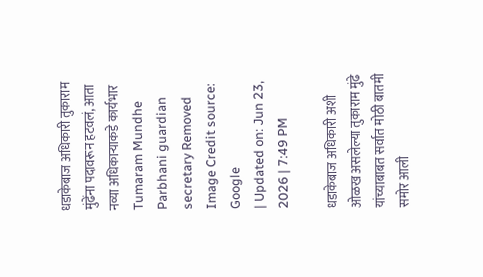धडाकेबाज अधिकारी तुकाराम मुंढेंना पदावरून हटवलं, आता नव्या अधिकाऱ्याकडे कार्यभार
Tumaram Mundhe Parbhani guardian secretary Removed
Image Credit source: Google
| Updated on: Jun 23, 2026 | 7:49 PM

धडाकेबाज अधिकारी अशी ओळख असलेल्या तुकाराम मुंढे यांच्याबाबत सर्वात मोठी बातमी समोर आली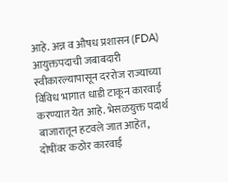आहे. अन्न व औषध प्रशासन (FDA) आयुक्तपदाची जबाबदारी स्वीकारल्यापासून दररोज राज्याच्या विविध भागात धाडी टाकून कारवाई करण्यात येत आहे. भेसळयुक्त पदार्थ बाजारातून हटवले जात आहेत, दोषींवर कठोर कारवाई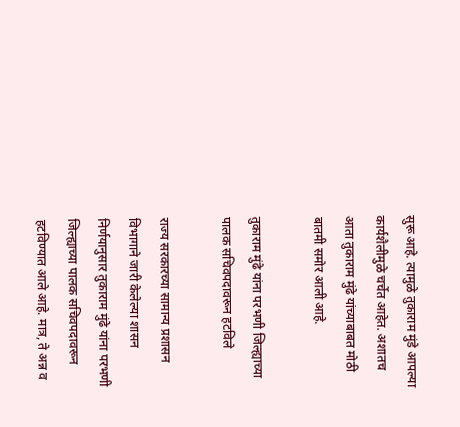सुरू आहे. त्यामुळे तुकाराम मुंडे आपल्या कार्यशैलीमुळे चर्चेत आहेत. अशातच आता तुकाराम मुंढे यांच्याबाबत मोठी बातमी समोर आली आहे.

तुकाराम मुंढे यांना परभणी जिल्ह्याच्या पालक सचिवपदावरून हटविले

राज्य सरकारच्या सामान्य प्रशासन विभागाने जारी केलेल्या शासन निर्णयानुसार तुकाराम मुंढे यांना परभणी जिल्ह्याच्या पालक सचिवपदावरून हटविण्यात आले आहे. मात्र, ते अन्न व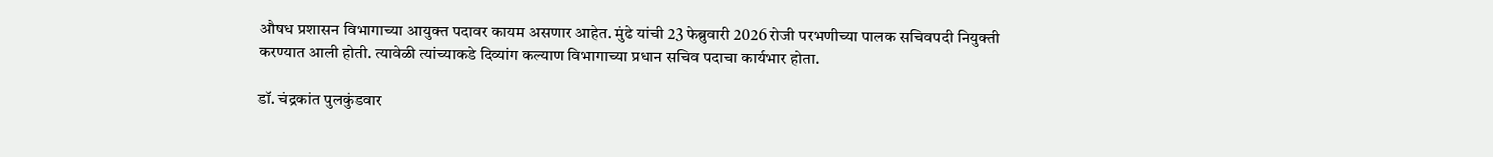औषध प्रशासन विभागाच्या आयुक्त पदावर कायम असणार आहेत. मुंढे यांची 23 फेब्रुवारी 2026 रोजी परभणीच्या पालक सचिवपदी नियुक्ती करण्यात आली होती. त्यावेळी त्यांच्याकडे दिव्यांग कल्याण विभागाच्या प्रधान सचिव पदाचा कार्यभार होता.

डॉ. चंद्रकांत पुलकुंडवार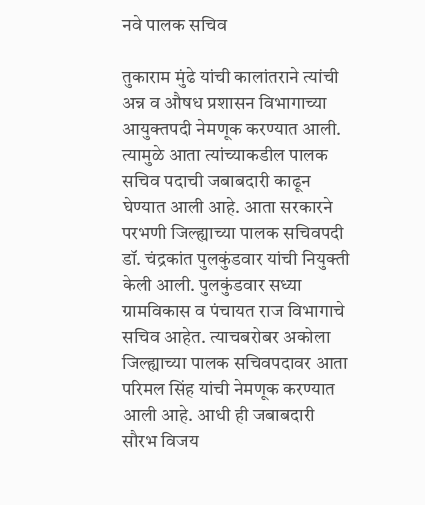नवे पालक सचिव

तुकाराम मुंढे यांची कालांतराने त्यांची अन्न व औषध प्रशासन विभागाच्या आयुक्तपदी नेमणूक करण्यात आली. त्यामुळे आता त्यांच्याकडील पालक सचिव पदाची जबाबदारी काढून घेण्यात आली आहे. आता सरकारने परभणी जिल्ह्याच्या पालक सचिवपदी डॉ. चंद्रकांत पुलकुंडवार यांची नियुक्ती केली आली. पुलकुंडवार सध्या ग्रामविकास व पंचायत राज विभागाचे सचिव आहेत. त्याचबरोबर अकोला जिल्ह्याच्या पालक सचिवपदावर आता परिमल सिंह यांची नेमणूक करण्यात आली आहे. आधी ही जबाबदारी सौरभ विजय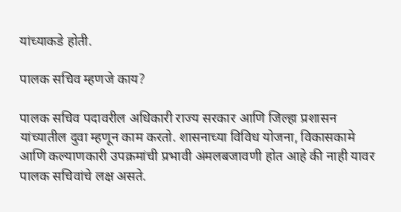यांच्याकडे होती.

पालक सचिव म्हणजे काय?

पालक सचिव पदावरील अधिकारी राज्य सरकार आणि जिल्हा प्रशासन यांच्यातील दुवा म्हणून काम करतो. शासनाच्या विविध योजना, विकासकामे आणि कल्याणकारी उपक्रमांची प्रभावी अंमलबजावणी होत आहे की नाही यावर पालक सचिवांचे लक्ष असते.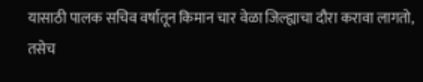यासाठी पालक सचिव वर्षातून किमान चार वेळा जिल्ह्याचा दौरा करावा लागतो, तसेच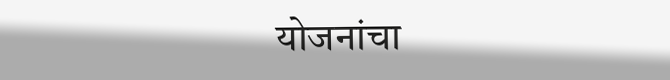योजनांचा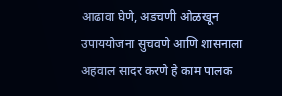आढावा घेणे, अडचणी ओळखून उपाययोजना सुचवणे आणि शासनाला अहवाल सादर करणे हे काम पालक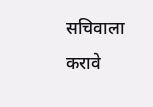सचिवाला करावे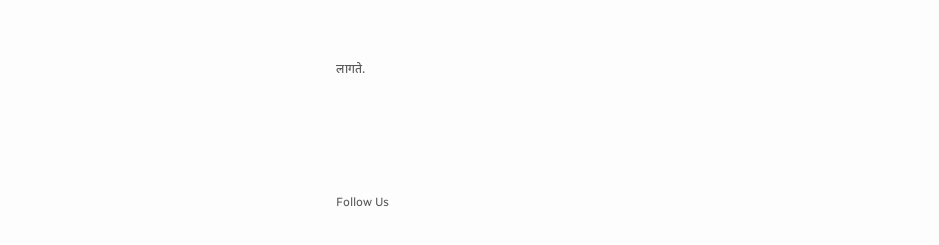लागते.





Follow Us